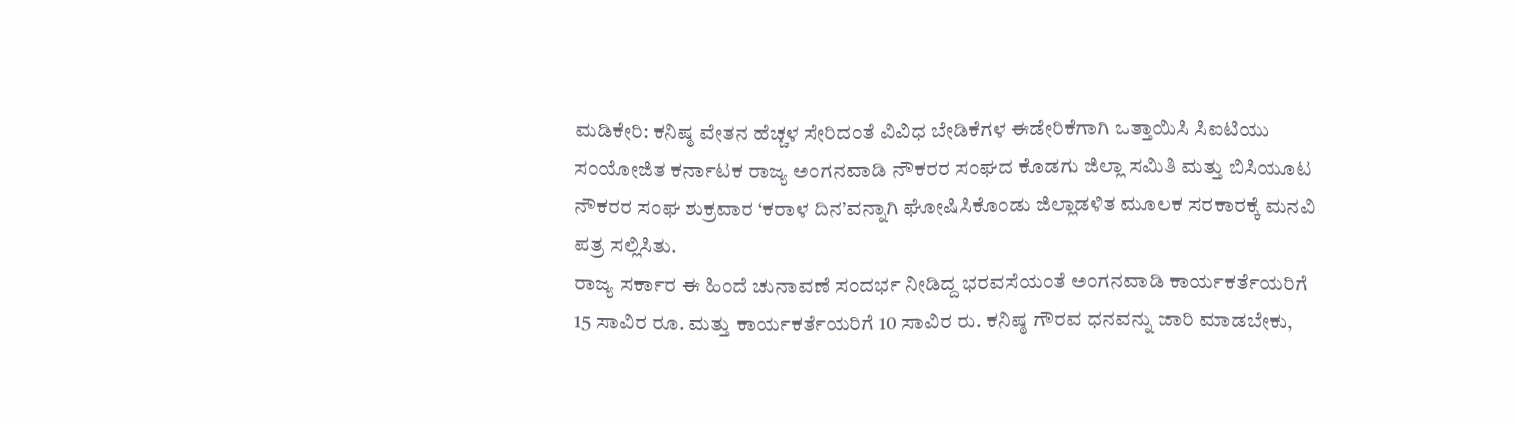ಮಡಿಕೇರಿ: ಕನಿಷ್ಠ ವೇತನ ಹೆಚ್ಚಳ ಸೇರಿದಂತೆ ವಿವಿಧ ಬೇಡಿಕೆಗಳ ಈಡೇರಿಕೆಗಾಗಿ ಒತ್ತಾಯಿಸಿ ಸಿಐಟಿಯು ಸಂಯೋಜಿತ ಕರ್ನಾಟಕ ರಾಜ್ಯ ಅಂಗನವಾಡಿ ನೌಕರರ ಸಂಘದ ಕೊಡಗು ಜಿಲ್ಲಾ ಸಮಿತಿ ಮತ್ತು ಬಿಸಿಯೂಟ ನೌಕರರ ಸಂಘ ಶುಕ್ರವಾರ ‘ಕರಾಳ ದಿನ’ವನ್ನಾಗಿ ಘೋಷಿಸಿಕೊಂಡು ಜಿಲ್ಲಾಡಳಿತ ಮೂಲಕ ಸರಕಾರಕ್ಕೆ ಮನವಿ ಪತ್ರ ಸಲ್ಲಿಸಿತು.
ರಾಜ್ಯ ಸರ್ಕಾರ ಈ ಹಿಂದೆ ಚುನಾವಣೆ ಸಂದರ್ಭ ನೀಡಿದ್ದ ಭರವಸೆಯಂತೆ ಅಂಗನವಾಡಿ ಕಾರ್ಯಕರ್ತೆಯರಿಗೆ 15 ಸಾವಿರ ರೂ. ಮತ್ತು ಕಾರ್ಯಕರ್ತೆಯರಿಗೆ 10 ಸಾವಿರ ರು. ಕನಿಷ್ಠ ಗೌರವ ಧನವನ್ನು ಜಾರಿ ಮಾಡಬೇಕು,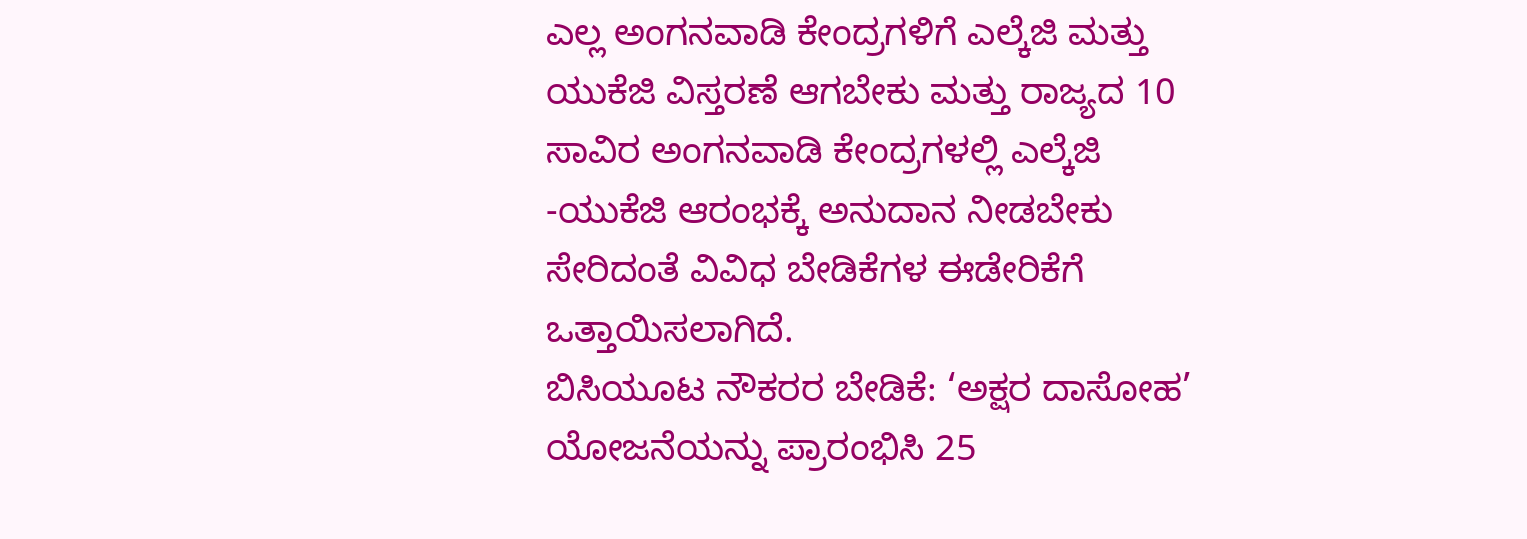ಎಲ್ಲ ಅಂಗನವಾಡಿ ಕೇಂದ್ರಗಳಿಗೆ ಎಲ್ಕೆಜಿ ಮತ್ತು ಯುಕೆಜಿ ವಿಸ್ತರಣೆ ಆಗಬೇಕು ಮತ್ತು ರಾಜ್ಯದ 10 ಸಾವಿರ ಅಂಗನವಾಡಿ ಕೇಂದ್ರಗಳಲ್ಲಿ ಎಲ್ಕೆಜಿ -ಯುಕೆಜಿ ಆರಂಭಕ್ಕೆ ಅನುದಾನ ನೀಡಬೇಕು ಸೇರಿದಂತೆ ವಿವಿಧ ಬೇಡಿಕೆಗಳ ಈಡೇರಿಕೆಗೆ ಒತ್ತಾಯಿಸಲಾಗಿದೆ.
ಬಿಸಿಯೂಟ ನೌಕರರ ಬೇಡಿಕೆ: ‘ಅಕ್ಷರ ದಾಸೋಹ’ ಯೋಜನೆಯನ್ನು ಪ್ರಾರಂಭಿಸಿ 25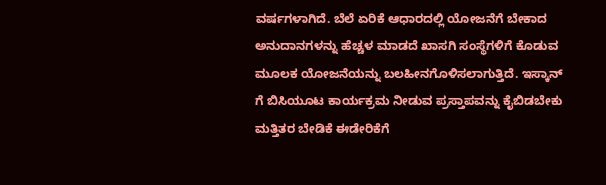ವರ್ಷಗಳಾಗಿದೆ. ಬೆಲೆ ಏರಿಕೆ ಆಧಾರದಲ್ಲಿ ಯೋಜನೆಗೆ ಬೇಕಾದ ಅನುದಾನಗಳನ್ನು ಹೆಚ್ಚಳ ಮಾಡದೆ ಖಾಸಗಿ ಸಂಸ್ಥೆಗಳಿಗೆ ಕೊಡುವ ಮೂಲಕ ಯೋಜನೆಯನ್ನು ಬಲಹೀನಗೊಳಿಸಲಾಗುತ್ತಿದೆ. ಇಸ್ಕಾನ್ ಗೆ ಬಿಸಿಯೂಟ ಕಾರ್ಯಕ್ರಮ ನೀಡುವ ಪ್ರಸ್ತಾಪವನ್ನು ಕೈಬಿಡಬೇಕು ಮತ್ತಿತರ ಬೇಡಿಕೆ ಈಡೇರಿಕೆಗೆ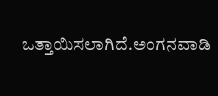ಒತ್ತಾಯಿಸಲಾಗಿದೆ.ಅಂಗನವಾಡಿ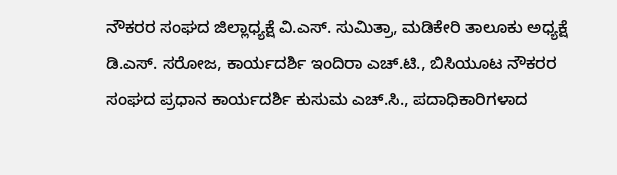ನೌಕರರ ಸಂಘದ ಜಿಲ್ಲಾಧ್ಯಕ್ಷೆ ವಿ.ಎಸ್. ಸುಮಿತ್ರಾ, ಮಡಿಕೇರಿ ತಾಲೂಕು ಅಧ್ಯಕ್ಷೆ ಡಿ.ಎಸ್. ಸರೋಜ, ಕಾರ್ಯದರ್ಶಿ ಇಂದಿರಾ ಎಚ್.ಟಿ., ಬಿಸಿಯೂಟ ನೌಕರರ ಸಂಘದ ಪ್ರಧಾನ ಕಾರ್ಯದರ್ಶಿ ಕುಸುಮ ಎಚ್.ಸಿ., ಪದಾಧಿಕಾರಿಗಳಾದ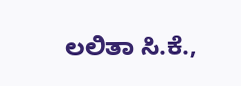ಲಲಿತಾ ಸಿ.ಕೆ.,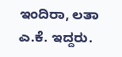ಇಂದಿರಾ, ಲತಾ ಎ.ಕೆ. ಇದ್ದರು.